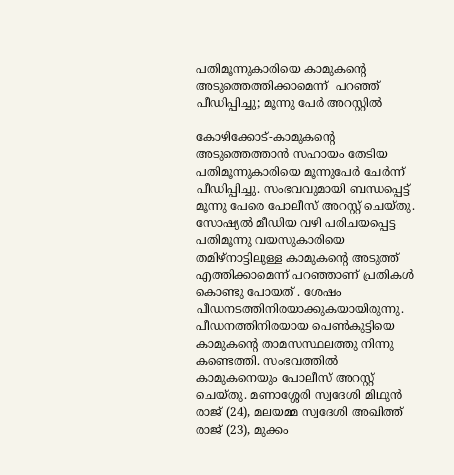പതിമൂന്നുകാരിയെ കാമുകന്റെ അടുത്തെത്തിക്കാമെന്ന്  പറഞ്ഞ് പീഡിപ്പിച്ചു; മൂന്നു പേര്‍ അറസ്റ്റില്‍

കോഴിക്കോട്-കാമുകന്റെ അടുത്തെത്താന്‍ സഹായം തേടിയ പതിമൂന്നുകാരിയെ മൂന്നുപേര്‍ ചേര്‍ന്ന് പീഡിപ്പിച്ചു. സംഭവവുമായി ബന്ധപ്പെട്ട് മൂന്നു പേരെ പോലീസ് അറസ്റ്റ് ചെയ്തു. സോഷ്യല്‍ മീഡിയ വഴി പരിചയപ്പെട്ട പതിമൂന്നു വയസുകാരിയെ തമിഴ്‌നാട്ടിലുള്ള കാമുകന്റെ അടുത്ത് എത്തിക്കാമെന്ന് പറഞ്ഞാണ് പ്രതികള്‍ കൊണ്ടു പോയത് . ശേഷം പീഡനടത്തിനിരയാക്കുകയായിരുന്നു. പീഡനത്തിനിരയായ പെണ്‍കുട്ടിയെ കാമുകന്റെ താമസസ്ഥലത്തു നിന്നു കണ്ടെത്തി. സംഭവത്തില്‍ കാമുകനെയും പോലീസ് അറസ്റ്റ് ചെയ്തു. മണാശ്ശേരി സ്വദേശി മിഥുന്‍ രാജ് (24), മലയമ്മ സ്വദേശി അഖിത്ത് രാജ് (23), മുക്കം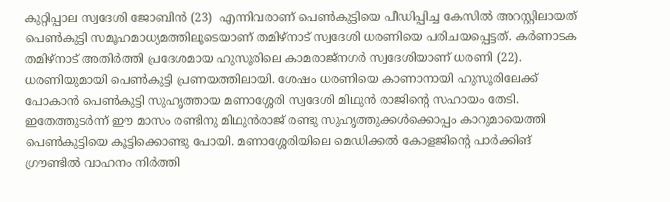കുറ്റിപ്പാല സ്വദേശി ജോബിന്‍ (23)  എന്നിവരാണ് പെണ്‍കുട്ടിയെ പീഡിപ്പിച്ച കേസില്‍ അറസ്റ്റിലായത്
പെണ്‍കുട്ടി സമൂഹമാധ്യമത്തിലൂടെയാണ് തമിഴ്‌നാട് സ്വദേശി ധരണിയെ പരിചയപ്പെട്ടത്. കര്‍ണാടക തമിഴ്‌നാട് അതിര്‍ത്തി പ്രദേശമായ ഹുസൂരിലെ കാമരാജ്‌നഗര്‍ സ്വദേശിയാണ് ധരണി (22). ധരണിയുമായി പെണ്‍കുട്ടി പ്രണയത്തിലായി. ശേഷം ധരണിയെ കാണാനായി ഹുസൂരിലേക്ക് പോകാന്‍ പെണ്‍കുട്ടി സുഹൃത്തായ മണാശ്ശേരി സ്വദേശി മിഥുന്‍ രാജിന്റെ സഹായം തേടി. ഇതേത്തുടര്‍ന്ന് ഈ മാസം രണ്ടിനു മിഥുന്‍രാജ് രണ്ടു സുഹൃത്തുക്കള്‍ക്കൊപ്പം കാറുമായെത്തി പെണ്‍കുട്ടിയെ കൂട്ടിക്കൊണ്ടു പോയി. മണാശ്ശേരിയിലെ മെഡിക്കല്‍ കോളജിന്റെ പാര്‍ക്കിങ് ഗ്രൗണ്ടില്‍ വാഹനം നിര്‍ത്തി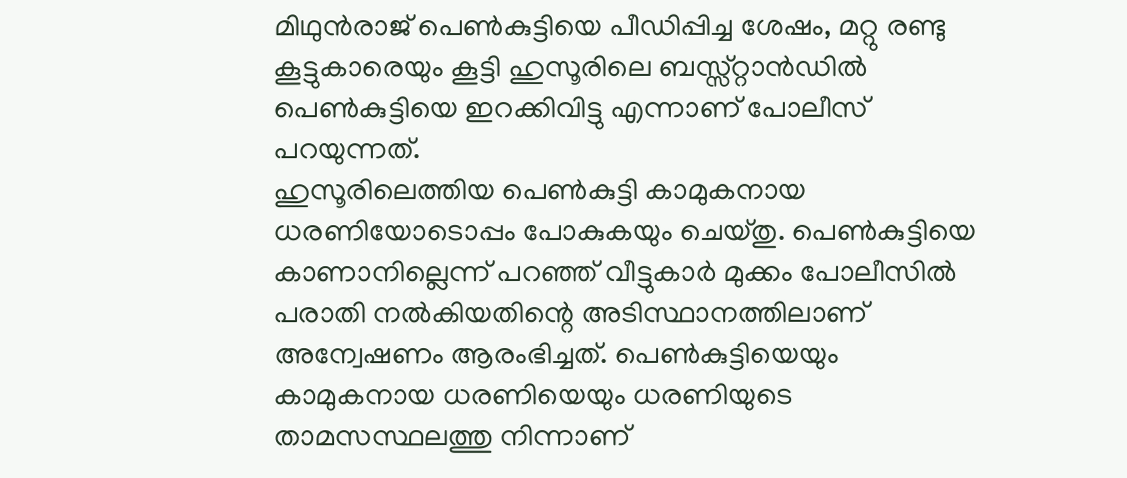മിഥുന്‍രാജ് പെണ്‍കുട്ടിയെ പീഡിപ്പിച്ച ശേഷം, മറ്റു രണ്ടു കൂട്ടുകാരെയും കൂട്ടി ഹുസൂരിലെ ബസ്സ്റ്റാന്‍ഡില്‍ പെണ്‍കുട്ടിയെ ഇറക്കിവിട്ടു എന്നാണ് പോലീസ് പറയുന്നത്.
ഹുസൂരിലെത്തിയ പെണ്‍കുട്ടി കാമുകനായ ധരണിയോടൊപ്പം പോകുകയും ചെയ്തു. പെണ്‍കുട്ടിയെ കാണാനില്ലെന്ന് പറഞ്ഞ് വീട്ടുകാര്‍ മുക്കം പോലീസില്‍ പരാതി നല്‍കിയതിന്റെ അടിസ്ഥാനത്തിലാണ് അന്വേഷണം ആരംഭിച്ചത്. പെണ്‍കുട്ടിയെയും കാമുകനായ ധരണിയെയും ധരണിയുടെ താമസസ്ഥലത്തു നിന്നാണ്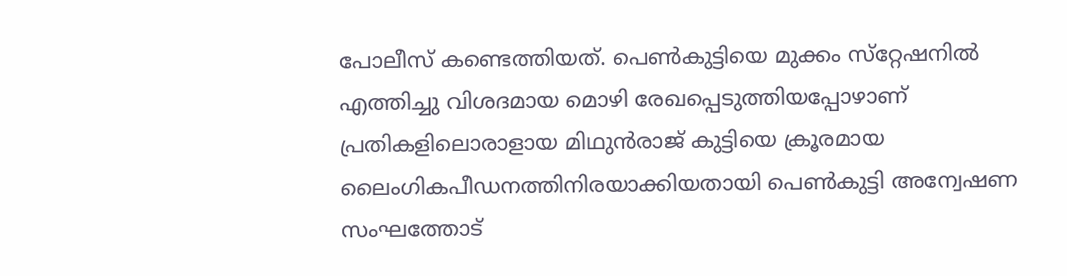പോലീസ് കണ്ടെത്തിയത്. പെണ്‍കുട്ടിയെ മുക്കം സ്‌റ്റേഷനില്‍ എത്തിച്ചു വിശദമായ മൊഴി രേഖപ്പെടുത്തിയപ്പോഴാണ് പ്രതികളിലൊരാളായ മിഥുന്‍രാജ് കുട്ടിയെ ക്രൂരമായ ലൈംഗികപീഡനത്തിനിരയാക്കിയതായി പെണ്‍കുട്ടി അന്വേഷണ സംഘത്തോട്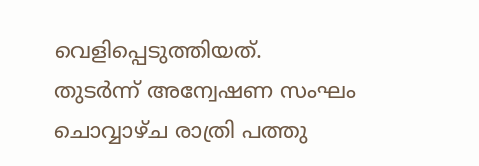വെളിപ്പെടുത്തിയത്.
തുടര്‍ന്ന് അന്വേഷണ സംഘം ചൊവ്വാഴ്ച രാത്രി പത്തു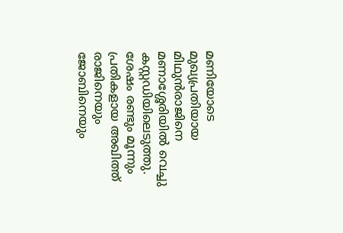മണിയോടെ മുഖ്യപ്രതിയായ മിഥുന്‍രാജിനെ മണാശ്ശേരിയില്‍ വെച്ചു കസ്റ്റഡിയിലെടുത്തു. ശേഷം രണ്ടും മൂന്നും പ്രതികളായ അഖിത്ത് രാജിനെയും ജോബിനെയും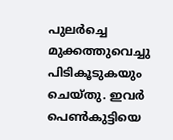പുലര്‍ച്ചെ മുക്കത്തുവെച്ചു പിടികൂടുകയും ചെയ്തു. ഇവര്‍ പെണ്‍കുട്ടിയെ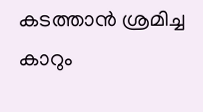കടത്താന്‍ ശ്രമിച്ച കാറും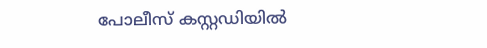പോലീസ് കസ്റ്റഡിയില്‍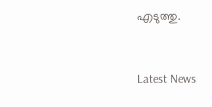എടുത്തു.


Latest News